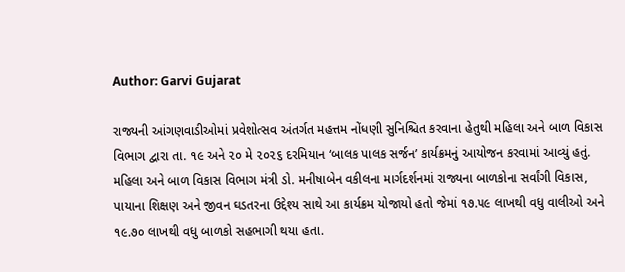Author: Garvi Gujarat

રાજ્યની આંગણવાડીઓમાં પ્રવેશોત્સવ અંતર્ગત મહત્તમ નોંધણી સુનિશ્ચિત કરવાના હેતુથી મહિલા અને બાળ વિકાસ વિભાગ દ્વારા તા. ૧૯ અને ૨૦ મે ૨૦૨૬ દરમિયાન ‘બાલક પાલક સર્જન’ કાર્યક્રમનું આયોજન કરવામાં આવ્યું હતું. મહિલા અને બાળ વિકાસ વિભાગ મંત્રી ડો. મનીષાબેન વકીલના માર્ગદર્શનમાં રાજ્યના બાળકોના સર્વાંગી વિકાસ, પાયાના શિક્ષણ અને જીવન ઘડતરના ઉદ્દેશ્ય સાથે આ કાર્યક્રમ યોજાયો હતો જેમાં ૧૭.૫૯ લાખથી વધુ વાલીઓ અને ૧૯.૭૦ લાખથી વધુ બાળકો સહભાગી થયા હતા.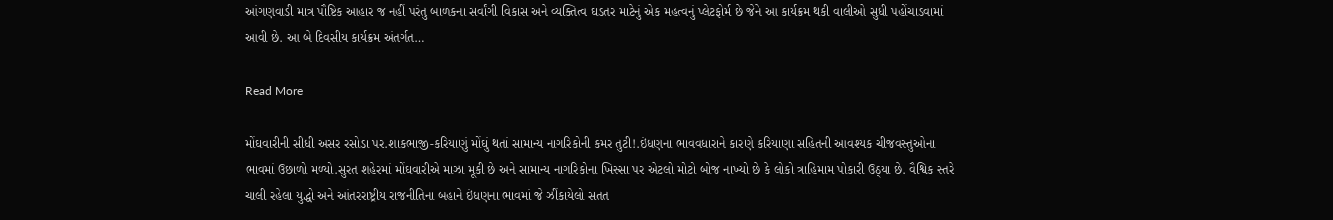આંગણવાડી માત્ર પૌષ્ટિક આહાર જ નહીં પરંતુ બાળકના સર્વાંગી વિકાસ અને વ્યક્તિત્વ ઘડતર માટેનું એક મહત્વનું પ્લેટફોર્મ છે જેને આ કાર્યક્રમ થકી વાલીઓ સુધી પહોંચાડવામાં આવી છે. આ બે દિવસીય કાર્યક્રમ અંતર્ગત…

Read More

મોંઘવારીની સીધી અસર રસોડા પર.શાકભાજી-કરિયાણું મોંઘું થતાં સામાન્ય નાગરિકોની કમર તુટી!.ઇંધણના ભાવવધારાને કારણે કરિયાણા સહિતની આવશ્યક ચીજવસ્તુઓના ભાવમાં ઉછાળો મળ્યો.સુરત શહેરમાં મોંઘવારીએ માઝા મૂકી છે અને સામાન્ય નાગરિકોના ખિસ્સા પર એટલો મોટો બોજ નાખ્યો છે કે લોકો ત્રાહિમામ પોકારી ઉઠ્યા છે. વૈશ્વિક સ્તરે ચાલી રહેલા યુદ્ધો અને આંતરરાષ્ટ્રીય રાજનીતિના બહાને ઇંધણના ભાવમાં જે ઝીંકાયેલો સતત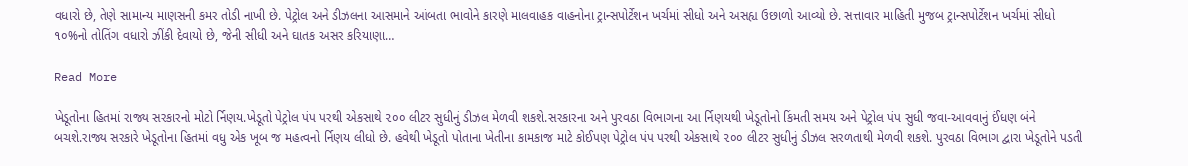વધારો છે, તેણે સામાન્ય માણસની કમર તોડી નાખી છે. પેટ્રોલ અને ડીઝલના આસમાને આંબતા ભાવોને કારણે માલવાહક વાહનોના ટ્રાન્સપોર્ટેશન ખર્ચમાં સીધો અને અસહ્ય ઉછાળો આવ્યો છે. સત્તાવાર માહિતી મુજબ ટ્રાન્સપોર્ટેશન ખર્ચમાં સીધો ૧૦%નો તોતિંગ વધારો ઝીંકી દેવાયો છે, જેની સીધી અને ઘાતક અસર કરિયાણા…

Read More

ખેડૂતોના હિતમાં રાજ્ય સરકારનો મોટો ર્નિણય.ખેડૂતો પેટ્રોલ પંપ પરથી એકસાથે ૨૦૦ લીટર સુધીનું ડીઝલ મેળવી શકશે.સરકારના અને પુરવઠા વિભાગના આ ર્નિણયથી ખેડૂતોનો કિંમતી સમય અને પેટ્રોલ પંપ સુધી જવા-આવવાનું ઈંધણ બંને બચશે.રાજ્ય સરકારે ખેડૂતોના હિતમાં વધુ એક ખૂબ જ મહત્વનો ર્નિણય લીધો છે. હવેથી ખેડૂતો પોતાના ખેતીના કામકાજ માટે કોઈપણ પેટ્રોલ પંપ પરથી એકસાથે ૨૦૦ લીટર સુધીનું ડીઝલ સરળતાથી મેળવી શકશે. પુરવઠા વિભાગ દ્વારા ખેડૂતોને પડતી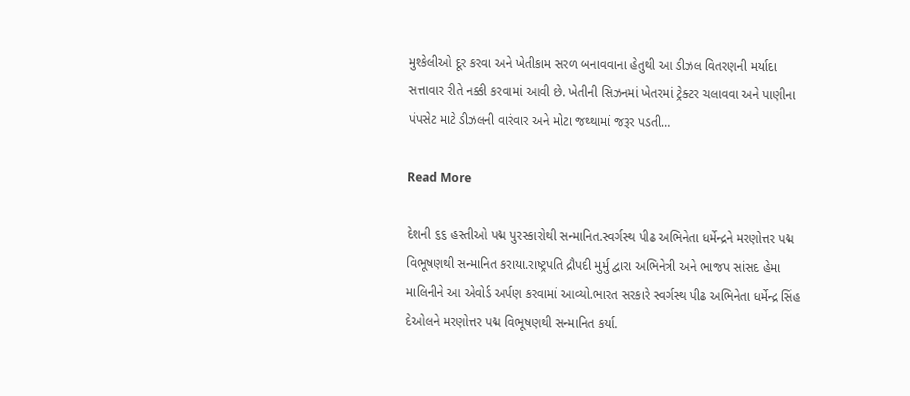મુશ્કેલીઓ દૂર કરવા અને ખેતીકામ સરળ બનાવવાના હેતુથી આ ડીઝલ વિતરણની મર્યાદા સત્તાવાર રીતે નક્કી કરવામાં આવી છે. ખેતીની સિઝનમાં ખેતરમાં ટ્રેક્ટર ચલાવવા અને પાણીના પંપસેટ માટે ડીઝલની વારંવાર અને મોટા જથ્થામાં જરૂર પડતી…

Read More

દેશની ૬૬ હસ્તીઓ પદ્મ પુરસ્કારોથી સન્માનિત.સ્વર્ગસ્થ પીઢ અભિનેતા ધર્મેન્દ્રને મરણોત્તર પદ્મ વિભૂષણથી સન્માનિત કરાયા.રાષ્ટ્રપતિ દ્રૌપદી મુર્મુ દ્વારા અભિનેત્રી અને ભાજપ સાંસદ હેમા માલિનીને આ એવોર્ડ અર્પણ કરવામાં આવ્યો.ભારત સરકારે સ્વર્ગસ્થ પીઢ અભિનેતા ધર્મેન્દ્ર સિંહ દેઓલને મરણોત્તર પદ્મ વિભૂષણથી સન્માનિત કર્યા.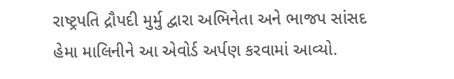રાષ્ટ્રપતિ દ્રૌપદી મુર્મુ દ્વારા અભિનેતા અને ભાજપ સાંસદ હેમા માલિનીને આ એવોર્ડ અર્પણ કરવામાં આવ્યો.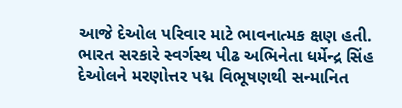આજે દેઓલ પરિવાર માટે ભાવનાત્મક ક્ષણ હતી. ભારત સરકારે સ્વર્ગસ્થ પીઢ અભિનેતા ધર્મેન્દ્ર સિંહ દેઓલને મરણોત્તર પદ્મ વિભૂષણથી સન્માનિત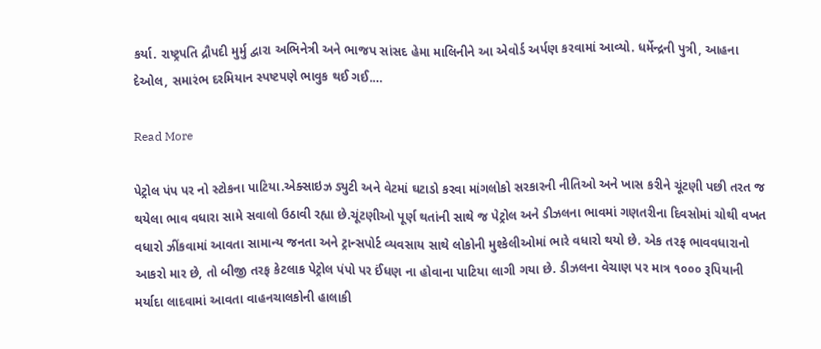કર્યા. રાષ્ટ્રપતિ દ્રૌપદી મુર્મુ દ્વારા અભિનેત્રી અને ભાજપ સાંસદ હેમા માલિનીને આ એવોર્ડ અર્પણ કરવામાં આવ્યો. ધર્મેન્દ્રની પુત્રી, આહના દેઓલ, સમારંભ દરમિયાન સ્પષ્ટપણે ભાવુક થઈ ગઈ.…

Read More

પેટ્રોલ પંપ પર નો સ્ટોકના પાટિયા.એક્સાઇઝ ડ્યુટી અને વેટમાં ઘટાડો કરવા માંગલોકો સરકારની નીતિઓ અને ખાસ કરીને ચૂંટણી પછી તરત જ થયેલા ભાવ વધારા સામે સવાલો ઉઠાવી રહ્યા છે.ચૂંટણીઓ પૂર્ણ થતાંની સાથે જ પેટ્રોલ અને ડીઝલના ભાવમાં ગણતરીના દિવસોમાં ચોથી વખત વધારો ઝીંકવામાં આવતા સામાન્ય જનતા અને ટ્રાન્સપોર્ટ વ્યવસાય સાથે લોકોની મુશ્કેલીઓમાં ભારે વધારો થયો છે. એક તરફ ભાવવધારાનો આકરો માર છે, તો બીજી તરફ કેટલાક પેટ્રોલ પંપો પર ઈંધણ ના હોવાના પાટિયા લાગી ગયા છે. ડીઝલના વેચાણ પર માત્ર ૧૦૦૦ રૂપિયાની મર્યાદા લાદવામાં આવતા વાહનચાલકોની હાલાકી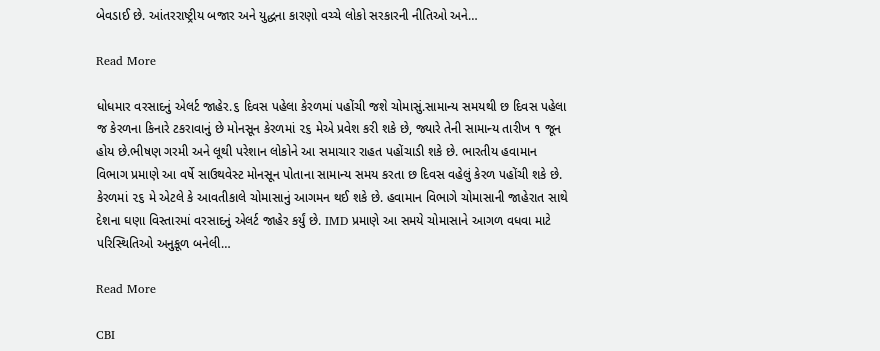બેવડાઈ છે. આંતરરાષ્ટ્રીય બજાર અને યુદ્ધના કારણો વચ્ચે લોકો સરકારની નીતિઓ અને…

Read More

ધોધમાર વરસાદનું એલર્ટ જાહેર.૬ દિવસ પહેલા કેરળમાં પહોંચી જશે ચોમાસું.સામાન્ય સમયથી છ દિવસ પહેલા જ કેરળના કિનારે ટકરાવાનું છે મોનસૂન કેરળમાં ૨૬ મેએ પ્રવેશ કરી શકે છે, જ્યારે તેની સામાન્ય તારીખ ૧ જૂન હોય છે.ભીષણ ગરમી અને લૂથી પરેશાન લોકોને આ સમાચાર રાહત પહોંચાડી શકે છે. ભારતીય હવામાન વિભાગ પ્રમાણે આ વર્ષે સાઉથવેસ્ટ મોનસૂન પોતાના સામાન્ય સમય કરતા છ દિવસ વહેલું કેરળ પહોંચી શકે છે. કેરળમાં ૨૬ મે એટલે કે આવતીકાલે ચોમાસાનું આગમન થઈ શકે છે. હવામાન વિભાગે ચોમાસાની જાહેરાત સાથે દેશના ઘણા વિસ્તારમાં વરસાદનું એલર્ટ જાહેર કર્યું છે. IMD પ્રમાણે આ સમયે ચોમાસાને આગળ વધવા માટે પરિસ્થિતિઓ અનુકૂળ બનેલી…

Read More

CBI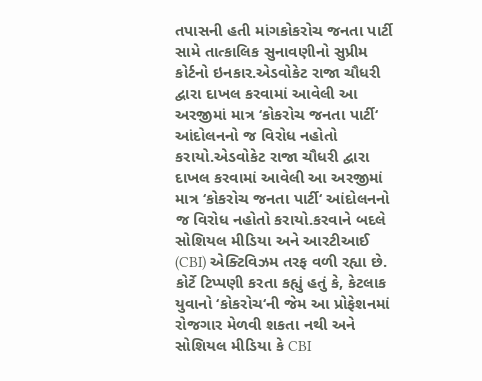તપાસની હતી માંગકોકરોચ જનતા પાર્ટી સામે તાત્કાલિક સુનાવણીનો સુપ્રીમ કોર્ટનો ઇનકાર.એડવોકેટ રાજા ચૌધરી દ્વારા દાખલ કરવામાં આવેલી આ અરજીમાં માત્ર ‘કોકરોચ જનતા પાર્ટી‘ આંદોલનનો જ વિરોધ નહોતો કરાયો.એડવોકેટ રાજા ચૌધરી દ્વારા દાખલ કરવામાં આવેલી આ અરજીમાં માત્ર ‘કોકરોચ જનતા પાર્ટી‘ આંદોલનનો જ વિરોધ નહોતો કરાયો.કરવાને બદલે સોશિયલ મીડિયા અને આરટીઆઈ (CBI) એક્ટિવિઝમ તરફ વળી રહ્યા છે. કોર્ટે ટિપ્પણી કરતા કહ્યું હતું કે, કેટલાક યુવાનો ‘કોકરોચ‘ની જેમ આ પ્રોફેશનમાં રોજગાર મેળવી શકતા નથી અને સોશિયલ મીડિયા કે CBI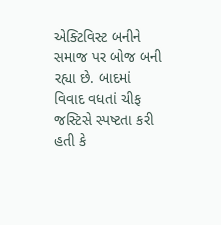એક્ટિવિસ્ટ બનીને સમાજ પર બોજ બની રહ્યા છે. બાદમાં વિવાદ વધતાં ચીફ જસ્ટિસે સ્પષ્ટતા કરી હતી કે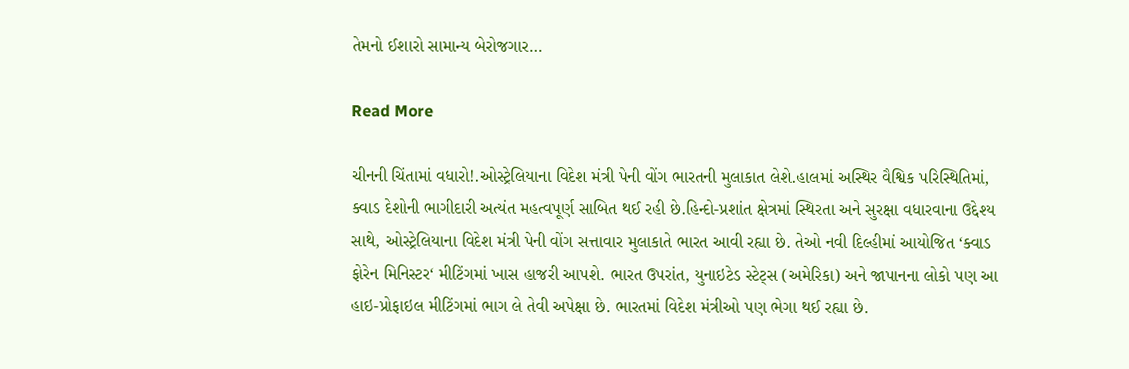તેમનો ઈશારો સામાન્ય બેરોજગાર…

Read More

ચીનની ચિંતામાં વધારો!.ઓસ્ટ્રેલિયાના વિદેશ મંત્રી પેની વોંગ ભારતની મુલાકાત લેશે.હાલમાં અસ્થિર વૈશ્વિક પરિસ્થિતિમાં, ક્વાડ દેશોની ભાગીદારી અત્યંત મહત્વપૂર્ણ સાબિત થઈ રહી છે.હિન્દો-પ્રશાંત ક્ષેત્રમાં સ્થિરતા અને સુરક્ષા વધારવાના ઉદ્દેશ્ય સાથે, ઓસ્ટ્રેલિયાના વિદેશ મંત્રી પેની વોંગ સત્તાવાર મુલાકાતે ભારત આવી રહ્યા છે. તેઓ નવી દિલ્હીમાં આયોજિત ‘ક્વાડ ફોરેન મિનિસ્ટર‘ મીટિંગમાં ખાસ હાજરી આપશે. ભારત ઉપરાંત, યુનાઇટેડ સ્ટેટ્સ (અમેરિકા) અને જાપાનના લોકો પણ આ હાઇ-પ્રોફાઇલ મીટિંગમાં ભાગ લે તેવી અપેક્ષા છે. ભારતમાં વિદેશ મંત્રીઓ પણ ભેગા થઈ રહ્યા છે.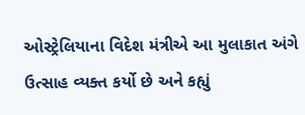ઓસ્ટ્રેલિયાના વિદેશ મંત્રીએ આ મુલાકાત અંગે ઉત્સાહ વ્યક્ત કર્યો છે અને કહ્યું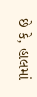છે કે, હાલમાં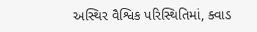અસ્થિર વૈશ્વિક પરિસ્થિતિમાં, ક્વાડ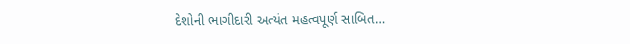દેશોની ભાગીદારી અત્યંત મહત્વપૂર્ણ સાબિત…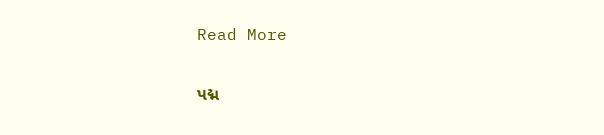Read More

પદ્મ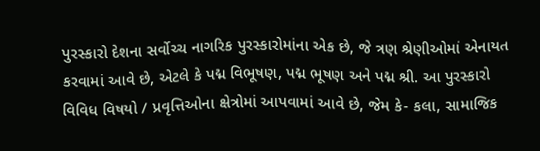પુરસ્કારો દેશના સર્વોચ્ચ નાગરિક પુરસ્કારોમાંના એક છે, જે ત્રણ શ્રેણીઓમાં એનાયત કરવામાં આવે છે, એટલે કે પદ્મ વિભૂષણ, પદ્મ ભૂષણ અને પદ્મ શ્રી. આ પુરસ્કારો વિવિધ વિષયો / પ્રવૃત્તિઓના ક્ષેત્રોમાં આપવામાં આવે છે, જેમ કે- કલા, સામાજિક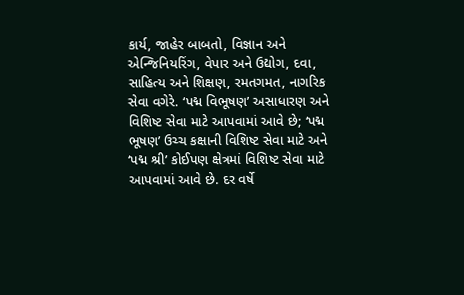કાર્ય, જાહેર બાબતો, વિજ્ઞાન અને એન્જિનિયરિંગ, વેપાર અને ઉદ્યોગ, દવા, સાહિત્ય અને શિક્ષણ, રમતગમત, નાગરિક સેવા વગેરે. ‘પદ્મ વિભૂષણ’ અસાધારણ અને વિશિષ્ટ સેવા માટે આપવામાં આવે છે; ‘પદ્મ ભૂષણ’ ઉચ્ચ કક્ષાની વિશિષ્ટ સેવા માટે અને ‘પદ્મ શ્રી’ કોઈપણ ક્ષેત્રમાં વિશિષ્ટ સેવા માટે આપવામાં આવે છે. દર વર્ષે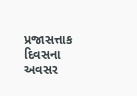પ્રજાસત્તાક દિવસના અવસર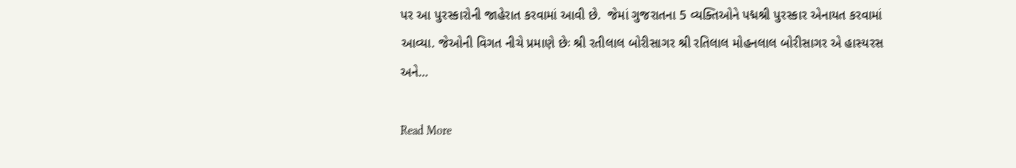પર આ પુરસ્કારોની જાહેરાત કરવામાં આવી છે.  જેમાં ગુજરાતના 5 વ્યક્તિઓને પદ્મશ્રી પુરસ્કાર એનાયત કરવામાં આવ્યા. જેઓની વિગત નીચે પ્રમાણે છેઃ શ્રી રતીલાલ બોરીસાગર શ્રી રતિલાલ મોહનલાલ બોરીસાગર એ હાસ્યરસ અને…

Read More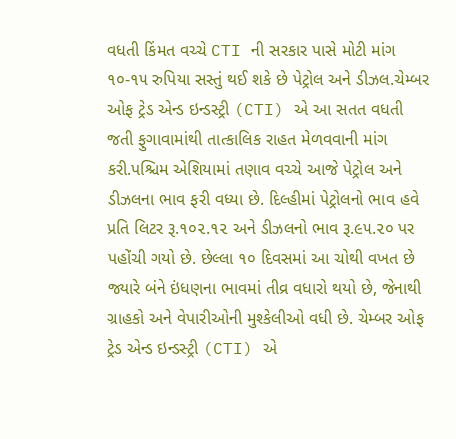વધતી કિંમત વચ્ચે CTI ની સરકાર પાસે મોટી માંગ ૧૦-૧૫ રુપિયા સસ્તું થઈ શકે છે પેટ્રોલ અને ડીઝલ.ચેમ્બર ઓફ ટ્રેડ એન્ડ ઇન્ડસ્ટ્રી (CTI) એ આ સતત વધતી જતી ફુગાવામાંથી તાત્કાલિક રાહત મેળવવાની માંગ કરી.પશ્ચિમ એશિયામાં તણાવ વચ્ચે આજે પેટ્રોલ અને ડીઝલના ભાવ ફરી વધ્યા છે. દિલ્હીમાં પેટ્રોલનો ભાવ હવે પ્રતિ લિટર રૂ.૧૦૨.૧૨ અને ડીઝલનો ભાવ રૂ.૯૫.૨૦ પર પહોંચી ગયો છે. છેલ્લા ૧૦ દિવસમાં આ ચોથી વખત છે જ્યારે બંને ઇંધણના ભાવમાં તીવ્ર વધારો થયો છે, જેનાથી ગ્રાહકો અને વેપારીઓની મુશ્કેલીઓ વધી છે. ચેમ્બર ઓફ ટ્રેડ એન્ડ ઇન્ડસ્ટ્રી (CTI) એ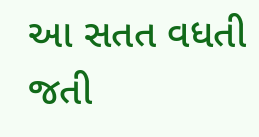આ સતત વધતી જતી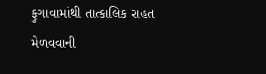ફુગાવામાંથી તાત્કાલિક રાહત મેળવવાની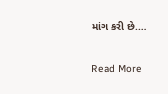માંગ કરી છે.…

Read More